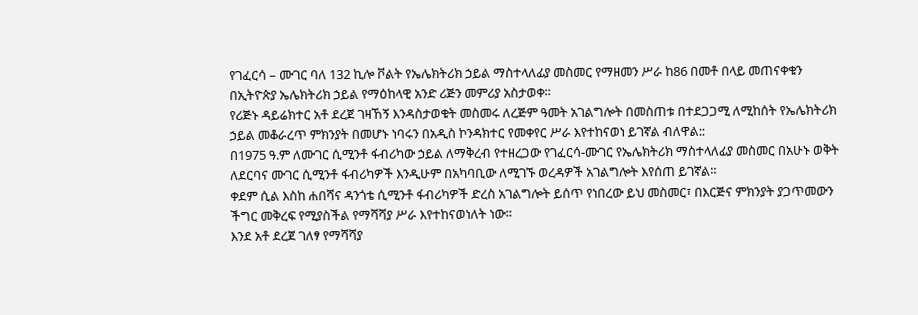የገፈርሳ – ሙገር ባለ 132 ኪሎ ቮልት የኤሌክትሪክ ኃይል ማስተላለፊያ መስመር የማዘመን ሥራ ከ86 በመቶ በላይ መጠናቀቁን በኢትዮጵያ ኤሌክትሪክ ኃይል የማዕከላዊ አንድ ሪጅን መምሪያ አስታወቀ።
የሪጅኑ ዳይሬክተር አቶ ደረጀ ገዛኸኝ እንዳስታወቁት መስመሩ ለረጅም ዓመት አገልግሎት በመስጠቱ በተደጋጋሚ ለሚከሰት የኤሌክትሪክ ኃይል መቆራረጥ ምክንያት በመሆኑ ነባሩን በአዲስ ኮንዳክተር የመቀየር ሥራ እየተከናወነ ይገኛል ብለዋል::
በ1975 ዓ.ም ለሙገር ሲሚንቶ ፋብሪካው ኃይል ለማቅረብ የተዘረጋው የገፈርሳ-ሙገር የኤሌክትሪክ ማስተላለፊያ መስመር በአሁኑ ወቅት ለደርባና ሙገር ሲሚንቶ ፋብሪካዎች እንዲሁም በአካባቢው ለሚገኙ ወረዳዎች አገልግሎት እየሰጠ ይገኛል።
ቀደም ሲል እስከ ሐበሻና ዳንጎቴ ሲሚንቶ ፋብሪካዎች ድረስ አገልግሎት ይሰጥ የነበረው ይህ መስመር፣ በእርጅና ምክንያት ያጋጥመውን ችግር መቅረፍ የሚያስችል የማሻሻያ ሥራ እየተከናወነለት ነው።
እንደ አቶ ደረጀ ገለፃ የማሻሻያ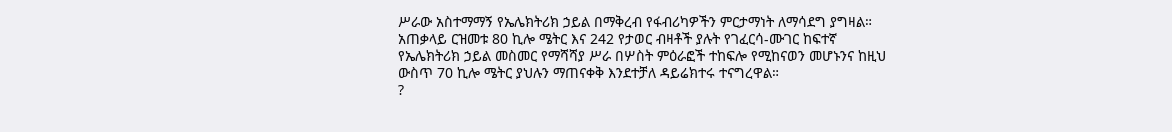ሥራው አስተማማኝ የኤሌክትሪክ ኃይል በማቅረብ የፋብሪካዎችን ምርታማነት ለማሳደግ ያግዛል።
አጠቃላይ ርዝመቱ 80 ኪሎ ሜትር እና 242 የታወር ብዛቶች ያሉት የገፈርሳ-ሙገር ከፍተኛ የኤሌክትሪክ ኃይል መስመር የማሻሻያ ሥራ በሦስት ምዕራፎች ተከፍሎ የሚከናወን መሆኑንና ከዚህ ውስጥ 70 ኪሎ ሜትር ያህሉን ማጠናቀቅ እንደተቻለ ዳይሬክተሩ ተናግረዋል።
?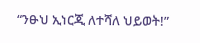“ንፁህ ኢነርጂ ለተሻለ ህይወት!”